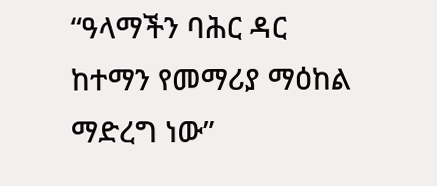“ዓላማችን ባሕር ዳር ከተማን የመማሪያ ማዕከል ማድረግ ነው”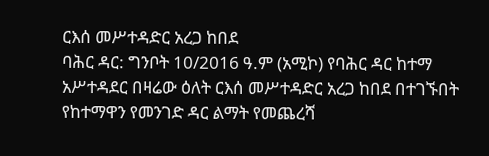ርእሰ መሥተዳድር አረጋ ከበደ
ባሕር ዳር: ግንቦት 10/2016 ዓ.ም (አሚኮ) የባሕር ዳር ከተማ አሥተዳደር በዛሬው ዕለት ርእሰ መሥተዳድር አረጋ ከበደ በተገኙበት የከተማዋን የመንገድ ዳር ልማት የመጨረሻ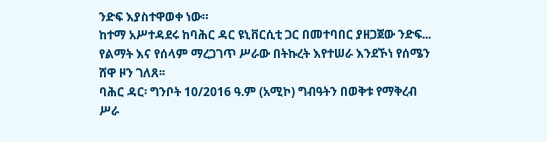ንድፍ እያስተዋወቀ ነው።
ከተማ አሥተዳደሩ ከባሕር ዳር ዩኒቨርሲቲ ጋር በመተባበር ያዘጋጀው ንድፍ...
የልማት እና የሰላም ማረጋገጥ ሥራው በትኩረት እየተሠራ እንደኾነ የሰሜን ሸዋ ዞን ገለጸ፡፡
ባሕር ዳር፡ ግንቦት 10/2016 ዓ.ም (አሚኮ) ግብዓትን በወቅቱ የማቅረብ ሥራ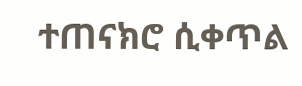ተጠናክሮ ሲቀጥል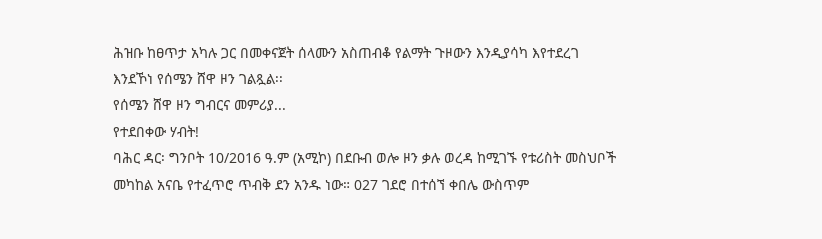ሕዝቡ ከፀጥታ አካሉ ጋር በመቀናጀት ሰላሙን አስጠብቆ የልማት ጉዞውን እንዲያሳካ እየተደረገ እንደኾነ የሰሜን ሸዋ ዞን ገልጿል፡፡
የሰሜን ሸዋ ዞን ግብርና መምሪያ...
የተደበቀው ሃብት!
ባሕር ዳር፡ ግንቦት 10/2016 ዓ.ም (አሚኮ) በደቡብ ወሎ ዞን ቃሉ ወረዳ ከሚገኙ የቱሪስት መስህቦች መካከል አናቤ የተፈጥሮ ጥብቅ ደን አንዱ ነው። 027 ገደሮ በተሰኘ ቀበሌ ውስጥም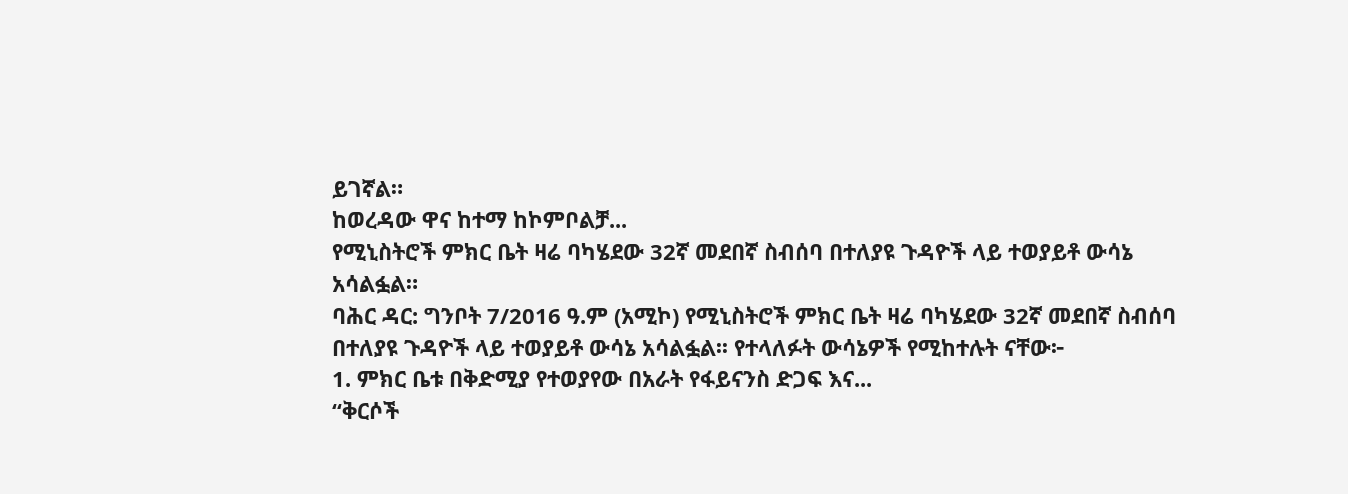ይገኛል።
ከወረዳው ዋና ከተማ ከኮምቦልቻ...
የሚኒስትሮች ምክር ቤት ዛሬ ባካሄደው 32ኛ መደበኛ ስብሰባ በተለያዩ ጉዳዮች ላይ ተወያይቶ ውሳኔ አሳልፏል።
ባሕር ዳር: ግንቦት 7/2016 ዓ.ም (አሚኮ) የሚኒስትሮች ምክር ቤት ዛሬ ባካሄደው 32ኛ መደበኛ ስብሰባ በተለያዩ ጉዳዮች ላይ ተወያይቶ ውሳኔ አሳልፏል፡፡ የተላለፉት ውሳኔዎች የሚከተሉት ናቸው፦
1. ምክር ቤቱ በቅድሚያ የተወያየው በአራት የፋይናንስ ድጋፍ እና...
“ቅርሶች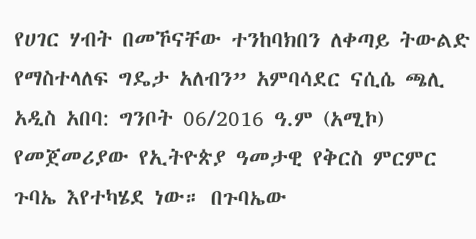የሀገር ሃብት በመኾናቸው ተንከባክበን ለቀጣይ ትውልድ የማስተላለፍ ግዴታ አለብን” አምባሳደር ናሲሴ ጫሊ
አዲስ አበባ: ግንቦት 06/2016 ዓ.ም (አሚኮ) የመጀመሪያው የኢትዮጵያ ዓመታዊ የቅርስ ምርምር ጉባኤ እየተካሄደ ነው። በጉባኤው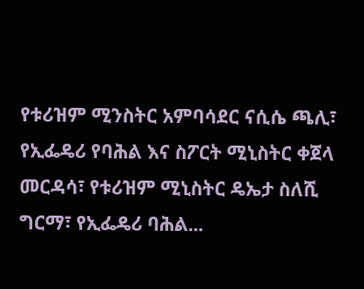የቱሪዝም ሚንስትር አምባሳደር ናሲሴ ጫሊ፣ የኢፌዴሪ የባሕል እና ስፖርት ሚኒስትር ቀጀላ መርዳሳ፣ የቱሪዝም ሚኒስትር ዴኤታ ስለሺ ግርማ፣ የኢፌዴሪ ባሕል...